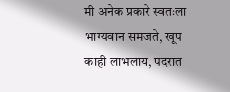मी अनेक प्रकारे स्वतःला भाग्यवान समजते, खूप काही लाभलाय, पदरात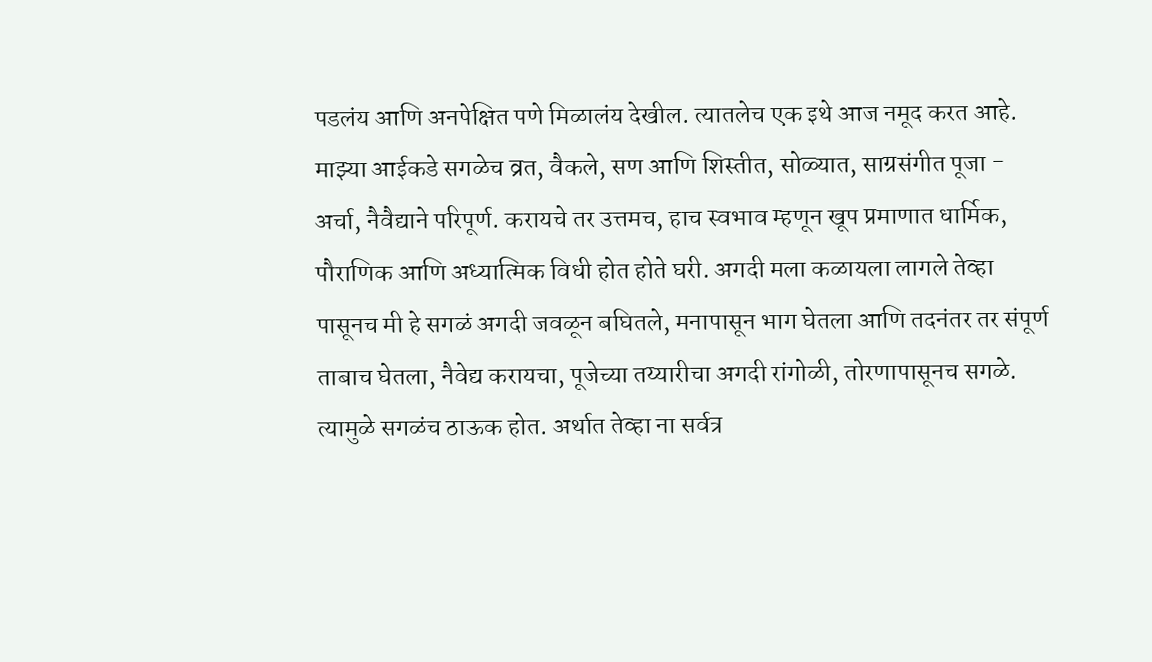पडलंय आणि अनपेक्षित पणे मिळालंय देखील. त्यातलेच एक इथे आज नमूद करत आहे. माझ्या आईकडे सगळेच व्रत, वैकले, सण आणि शिस्तीत, सोळ्यात, साग्रसंगीत पूजा - अर्चा, नैवैद्याने परिपूर्ण. करायचे तर उत्तमच, हाच स्वभाव म्हणून खूप प्रमाणात धार्मिक, पौराणिक आणि अध्यात्मिक विधी होत होते घरी. अगदी मला कळायला लागले तेव्हा पासूनच मी हे सगळं अगदी जवळून बघितले, मनापासून भाग घेतला आणि तदनंतर तर संपूर्ण ताबाच घेतला, नैवेद्य करायचा, पूजेच्या तय्यारीचा अगदी रांगोळी, तोरणापासूनच सगळे. त्यामुळे सगळंच ठाऊक होत. अर्थात तेव्हा ना सर्वत्र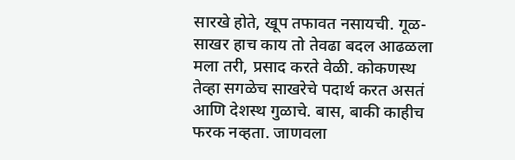सारखे होते, खूप तफावत नसायची. गूळ-साखर हाच काय तो तेवढा बदल आढळला मला तरी, प्रसाद करते वेळी. कोकणस्थ तेव्हा सगळेच साखरेचे पदार्थ करत असतं आणि देशस्थ गुळाचे. बास, बाकी काहीच फरक नव्हता. जाणवला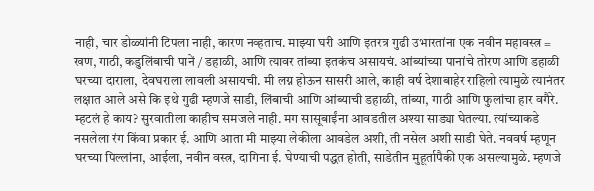नाही, चार डोळ्यांनी टिपला नाही, कारण नव्हताच. माझ्या घरी आणि इतरत्र गुढी उभारतांना एक नवीन महावस्त्र = खण, गाठी, कडुलिंबाची पानें / डहाळी, आणि त्यावर तांब्या इतकंच असायचं. आंब्यांच्या पानांचे तोरण आणि डहाळी घरच्या दाराला, देवघराला लावली असायची. मी लग्न होऊन सासरी आले, काही वर्ष देशाबाहेर राहिलो त्यामुळे त्यानंतर लक्षात आले असे कि इथे गुढी म्हणजे साडी, लिंबाची आणि आंब्याची डहाळी, तांब्या, गाठी आणि फुलांचा हार वगैरे. म्हटलं हे काय? सुरवातीला काहीच समजले नाही. मग सासूबाईंना आवडतील अश्या साड्या घेतल्या. त्यांच्याकडे नसलेला रंग किंवा प्रकार ई. आणि आता मी माझ्या लेकीला आवडेल अशी, ती नसेल अशी साडी घेते. नववर्ष म्हणून घरच्या पिल्लांना, आईला, नवीन वस्त्र, दागिना ई. घेण्याची पद्धत होती, साडेतीन मुहूर्तापैकी एक असल्यामुळे. म्हणजे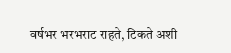वर्षभर भरभराट राहते, टिकते अशी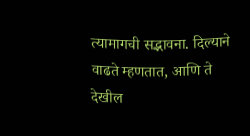त्यामागची सद्भावना. दिल्याने वाढते म्हणतात, आणि ते देखील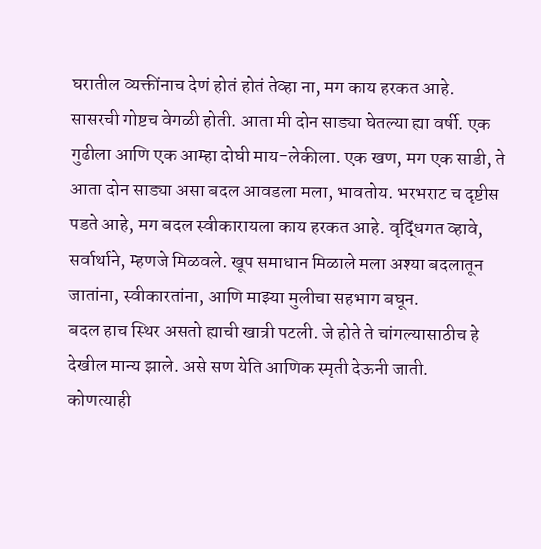घरातील व्यक्तींनाच देणं होतं होतं तेव्हा ना, मग काय हरकत आहे.
सासरची गोष्टच वेगळी होती. आता मी दोन साड्या घेतल्या ह्या वर्षी. एक गुढीला आणि एक आम्हा दोघी माय-लेकीला. एक खण, मग एक साडी, ते आता दोन साड्या असा बदल आवडला मला, भावतोय. भरभराट च दृष्टीस पडते आहे, मग बदल स्वीकारायला काय हरकत आहे. वृद्धिंगत व्हावे, सर्वार्थाने, म्हणजे मिळवले. खूप समाधान मिळाले मला अश्या बदलातून जातांना, स्वीकारतांना, आणि माझ्या मुलीचा सहभाग बघून.
बदल हाच स्थिर असतो ह्याची खात्री पटली. जे होते ते चांगल्यासाठीच हे देखील मान्य झाले. असे सण येति आणिक स्मृती देऊनी जाती.
कोणत्याही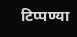टिप्पण्या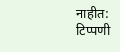नाहीत:
टिप्पणी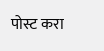पोस्ट करा